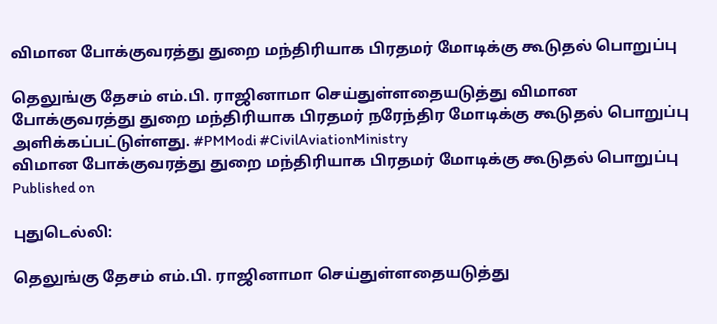விமான போக்குவரத்து துறை மந்திரியாக பிரதமர் மோடிக்கு கூடுதல் பொறுப்பு

தெலுங்கு தேசம் எம்.பி. ராஜினாமா செய்துள்ளதையடுத்து விமான போக்குவரத்து துறை மந்திரியாக பிரதமர் நரேந்திர மோடிக்கு கூடுதல் பொறுப்பு அளிக்கப்பட்டுள்ளது. #PMModi #CivilAviationMinistry
விமான போக்குவரத்து துறை மந்திரியாக பிரதமர் மோடிக்கு கூடுதல் பொறுப்பு
Published on

புதுடெல்லி:

தெலுங்கு தேசம் எம்.பி. ராஜினாமா செய்துள்ளதையடுத்து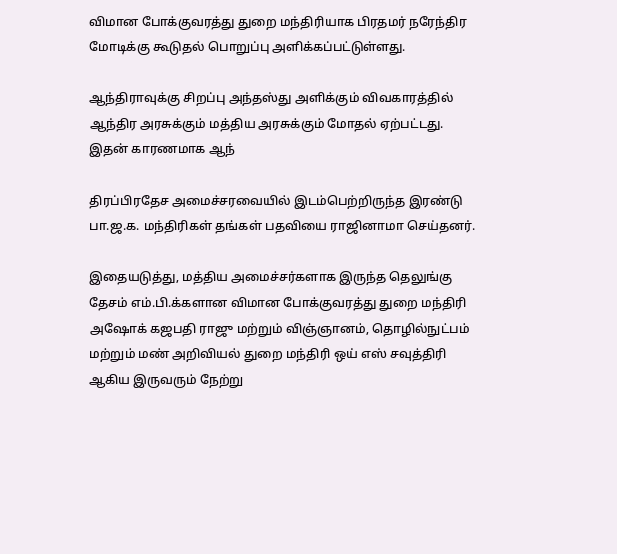விமான போக்குவரத்து துறை மந்திரியாக பிரதமர் நரேந்திர மோடிக்கு கூடுதல் பொறுப்பு அளிக்கப்பட்டுள்ளது.

ஆந்திராவுக்கு சிறப்பு அந்தஸ்து அளிக்கும் விவகாரத்தில் ஆந்திர அரசுக்கும் மத்திய அரசுக்கும் மோதல் ஏற்பட்டது. இதன் காரணமாக ஆந்

திரப்பிரதேச அமைச்சரவையில் இடம்பெற்றிருந்த இரண்டு பா.ஜ.க. மந்திரிகள் தங்கள் பதவியை ராஜினாமா செய்தனர்.

இதையடுத்து, மத்திய அமைச்சர்களாக இருந்த தெலுங்கு தேசம் எம்.பி.க்களான விமான போக்குவரத்து துறை மந்திரி அஷோக் கஜபதி ராஜு மற்றும் விஞ்ஞானம், தொழில்நுட்பம் மற்றும் மண் அறிவியல் துறை மந்திரி ஒய் எஸ் சவுத்திரி ஆகிய இருவரும் நேற்று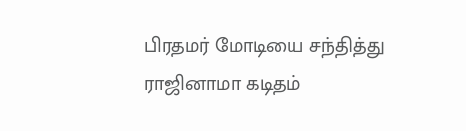பிரதமர் மோடியை சந்தித்து ராஜினாமா கடிதம்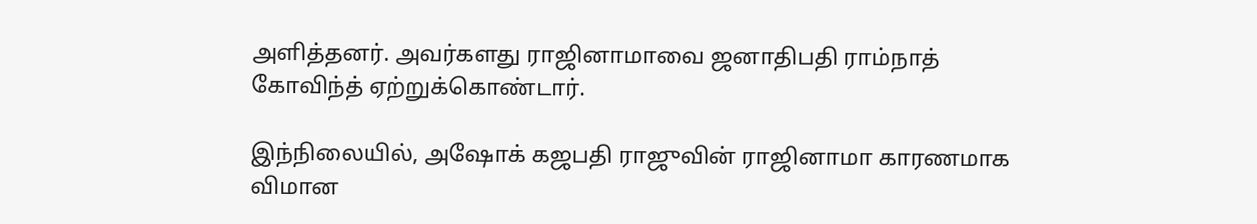அளித்தனர். அவர்களது ராஜினாமாவை ஜனாதிபதி ராம்நாத் கோவிந்த் ஏற்றுக்கொண்டார்.

இந்நிலையில், அஷோக் கஜபதி ராஜுவின் ராஜினாமா காரணமாக விமான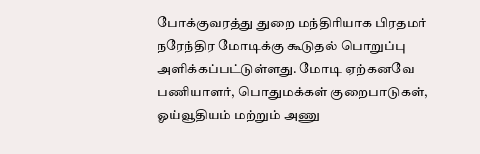போக்குவரத்து துறை மந்திரியாக பிரதமர் நரேந்திர மோடிக்கு கூடுதல் பொறுப்பு அளிக்கப்பட்டுள்ளது. மோடி ஏற்கனவே பணியாளர், பொதுமக்கள் குறைபாடுகள், ஓய்வூதியம் மற்றும் அணு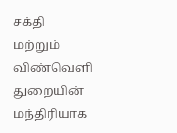சக்தி மற்றும் விண்வெளி துறையின் மந்திரியாக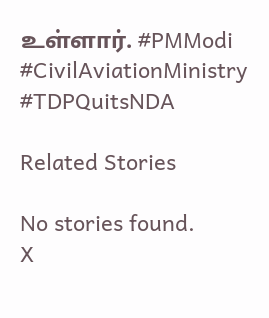உள்ளார். #PMModi #CivilAviationMinistry #TDPQuitsNDA

Related Stories

No stories found.
X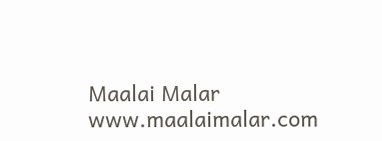Maalai Malar
www.maalaimalar.com